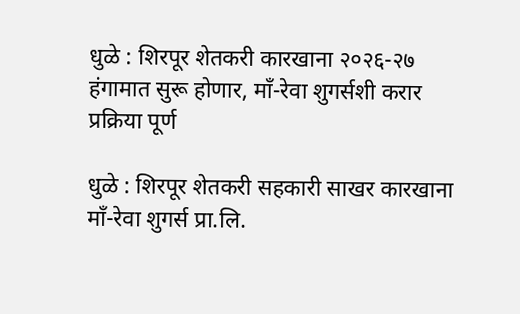धुळे : शिरपूर शेतकरी कारखाना २०२६-२७ हंगामात सुरू होणार, माँ-रेवा शुगर्सशी करार प्रक्रिया पूर्ण

धुळे : शिरपूर शेतकरी सहकारी साखर कारखाना माँ-रेवा शुगर्स प्रा.लि.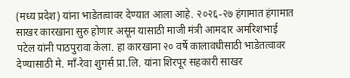(मध्य प्रदेश) यांना भाडेतत्वावर देण्यात आला आहे. २०२६-२७ हंगामात हंगामात साखर कारखाना सुरु होणार असून यासाठी माजी मंत्री आमदार अमरिशभाई पटेल यांनी पाठपुरावा केला. हा कारखाना २० वर्षे कालावधीसाठी भाडेतत्वावर देण्यासाठी मे. माँ-रेवा शुगर्स प्रा.लि. यांना शिरपूर सहकारी साखर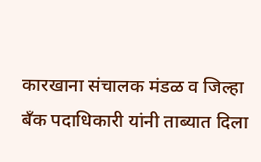कारखाना संचालक मंडळ व जिल्हा बँक पदाधिकारी यांनी ताब्यात दिला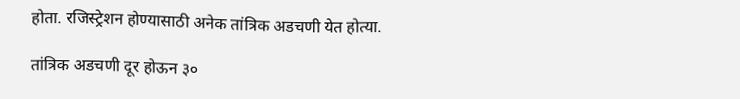होता. रजिस्ट्रेशन होण्यासाठी अनेक तांत्रिक अडचणी येत होत्या.

तांत्रिक अडचणी दूर होऊन ३०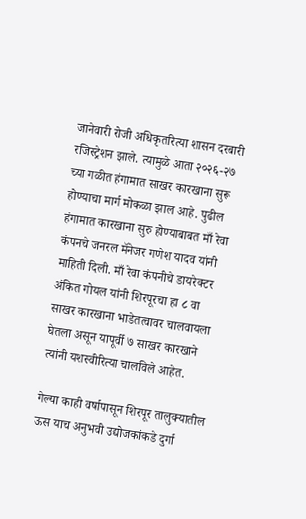जानेवारी रोजी अधिकृतरित्या शासन दरबारी रजिस्ट्रेशन झाले. त्यामुळे आता २०२६-२७ च्या गळीत हंगामात साखर कारखाना सुरू होण्याचा मार्ग मोकळा झाल आहे. पुढील हंगामात कारखाना सुरु होण्याबाबत माँ रेवा कंपनचे जनरल मॅनेजर गणेश यादव यांनी माहिती दिली. माँ रेवा कंपनीचे डायरेक्टर अंकित गोयल यांनी शिरपूरचा हा ८ वा साखर कारखाना भाडेतत्वावर चालवायला घेतला असून यापूर्वी ७ साखर कारखाने त्यांनी यशस्वीरित्या चालविले आहेत.

गेल्या काही वर्षापासून शिरपूर तालुक्यातील ऊस याच अनुभवी उद्योजकांकडे दुर्गा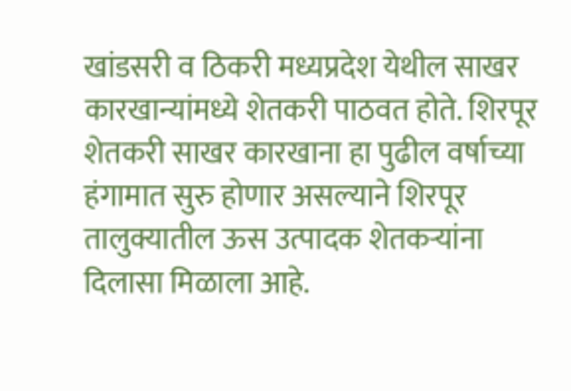खांडसरी व ठिकरी मध्यप्रदेश येथील साखर कारखान्यांमध्ये शेतकरी पाठवत होते. शिरपूर शेतकरी साखर कारखाना हा पुढील वर्षाच्या हंगामात सुरु होणार असल्याने शिरपूर तालुक्यातील ऊस उत्पादक शेतकऱ्यांना दिलासा मिळाला आहे.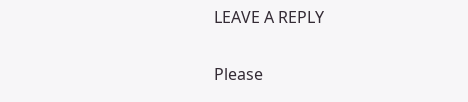LEAVE A REPLY

Please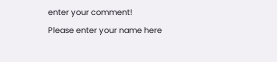enter your comment!
Please enter your name here